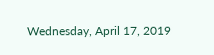Wednesday, April 17, 2019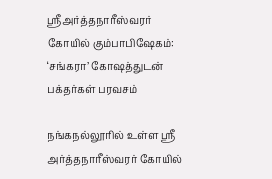ஸ்ரீஅர்த்தநாரீஸ்வரர் கோயில் கும்பாபிஷேகம்: ‘சங்கரா’ கோஷத்துடன் பக்தர்கள் பரவசம்

நங்கநல்லூரில் உள்ள ஸ்ரீ அர்த்தநாரீஸ்வரர் கோயில்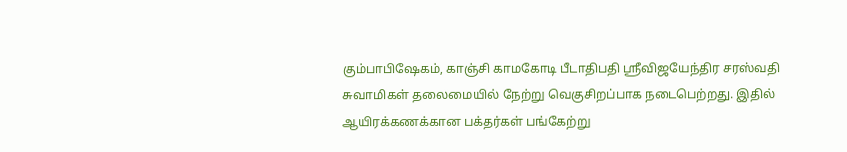கும்பாபிஷேகம், காஞ்சி காமகோடி பீடாதிபதி ஸ்ரீவிஜயேந்திர சரஸ்வதி சுவாமிகள் தலைமையில் நேற்று வெகுசிறப்பாக நடைபெற்றது. இதில் ஆயிரக்கணக்கான பக்தர்கள் பங்கேற்று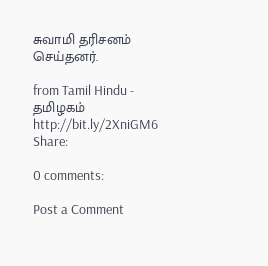சுவாமி தரிசனம் செய்தனர்.

from Tamil Hindu - தமிழகம் http://bit.ly/2XniGM6
Share:

0 comments:

Post a Comment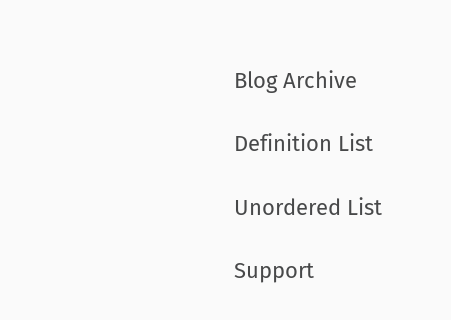Blog Archive

Definition List

Unordered List

Support